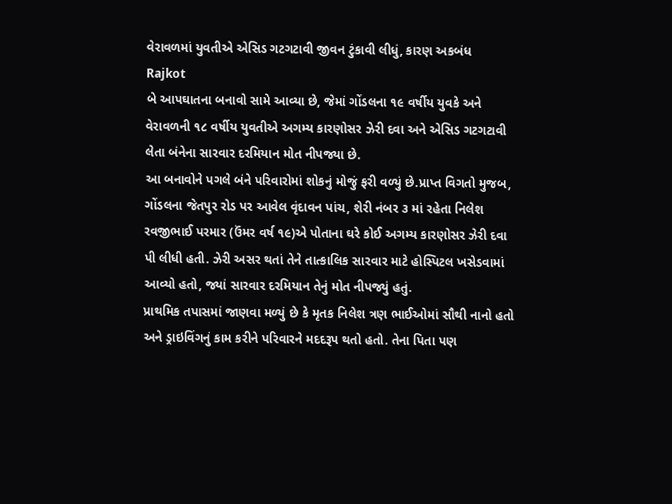વેરાવળમાં યુવતીએ એસિડ ગટગટાવી જીવન ટુંકાવી લીધું, કારણ અકબંધ
Rajkot
બે આપઘાતના બનાવો સામે આવ્યા છે, જેમાં ગોંડલના ૧૯ વર્ષીય યુવકે અને વેરાવળની ૧૮ વર્ષીય યુવતીએ અગમ્ય કારણોસર ઝેરી દવા અને એસિડ ગટગટાવી લેતા બંનેના સારવાર દરમિયાન મોત નીપજ્યા છે.
આ બનાવોને પગલે બંને પરિવારોમાં શોકનું મોજું ફરી વળ્યું છે.પ્રાપ્ત વિગતો મુજબ, ગોંડલના જેતપુર રોડ પર આવેલ વૃંદાવન પાંચ, શેરી નંબર ૩ માં રહેતા નિલેશ રવજીભાઈ પરમાર (ઉંમર વર્ષ ૧૯)એ પોતાના ઘરે કોઈ અગમ્ય કારણોસર ઝેરી દવા પી લીધી હતી. ઝેરી અસર થતાં તેને તાત્કાલિક સારવાર માટે હોસ્પિટલ ખસેડવામાં આવ્યો હતો, જ્યાં સારવાર દરમિયાન તેનું મોત નીપજ્યું હતું.
પ્રાથમિક તપાસમાં જાણવા મળ્યું છે કે મૃતક નિલેશ ત્રણ ભાઈઓમાં સૌથી નાનો હતો અને ડ્રાઇવિંગનું કામ કરીને પરિવારને મદદરૂપ થતો હતો. તેના પિતા પણ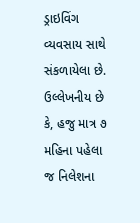ડ્રાઇવિંગ વ્યવસાય સાથે સંકળાયેલા છે. ઉલ્લેખનીય છે કે, હજુ માત્ર ૭ મહિના પહેલા જ નિલેશના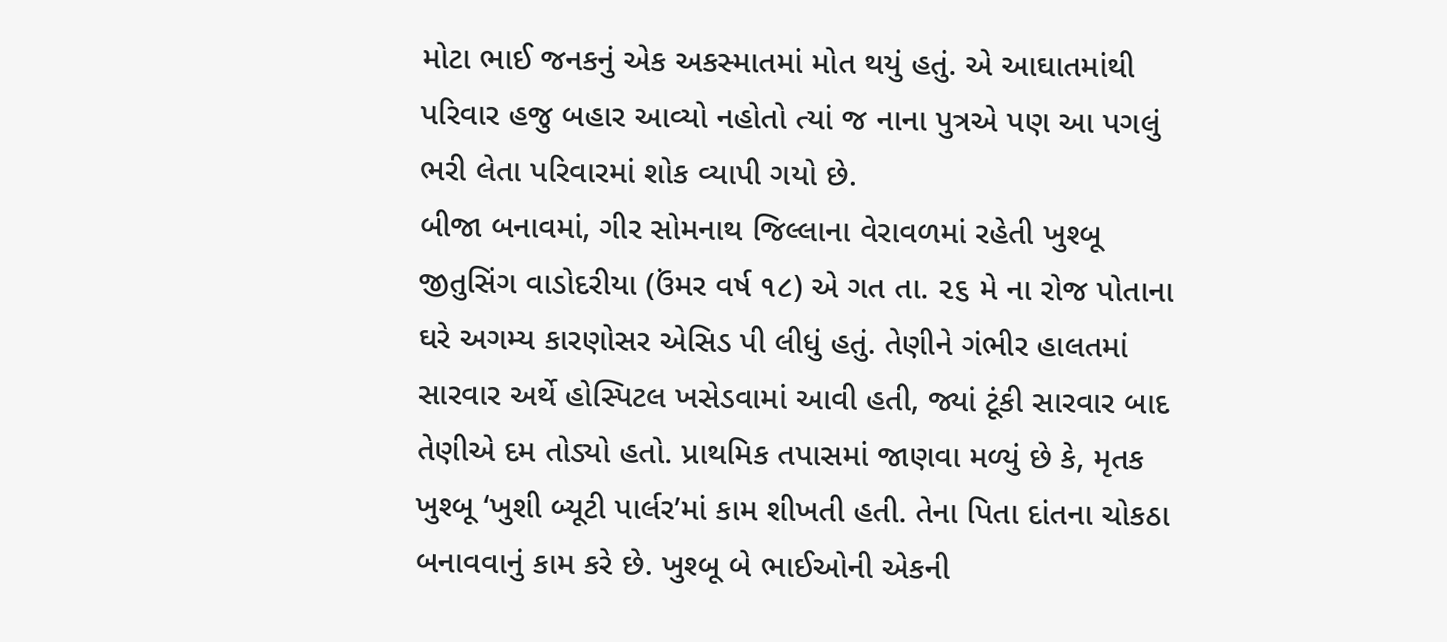મોટા ભાઈ જનકનું એક અકસ્માતમાં મોત થયું હતું. એ આઘાતમાંથી પરિવાર હજુ બહાર આવ્યો નહોતો ત્યાં જ નાના પુત્રએ પણ આ પગલું ભરી લેતા પરિવારમાં શોક વ્યાપી ગયો છે.
બીજા બનાવમાં, ગીર સોમનાથ જિલ્લાના વેરાવળમાં રહેતી ખુશ્બૂ જીતુસિંગ વાડોદરીયા (ઉંમર વર્ષ ૧૮) એ ગત તા. ૨૬ મે ના રોજ પોતાના ઘરે અગમ્ય કારણોસર એસિડ પી લીધું હતું. તેણીને ગંભીર હાલતમાં સારવાર અર્થે હોસ્પિટલ ખસેડવામાં આવી હતી, જ્યાં ટૂંકી સારવાર બાદ તેણીએ દમ તોડ્યો હતો. પ્રાથમિક તપાસમાં જાણવા મળ્યું છે કે, મૃતક ખુશ્બૂ ‘ખુશી બ્યૂટી પાર્લર’માં કામ શીખતી હતી. તેના પિતા દાંતના ચોકઠા બનાવવાનું કામ કરે છે. ખુશ્બૂ બે ભાઈઓની એકની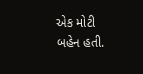એક મોટી બહેન હતી.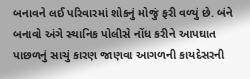બનાવને લઈ પરિવારમાં શોકનું મોજું ફરી વળ્યું છે. બંને બનાવો અંગે સ્થાનિક પોલીસે નોંધ કરીને આપઘાત પાછળનું સાચું કારણ જાણવા આગળની કાયદેસરની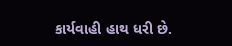કાર્યવાહી હાથ ધરી છે.